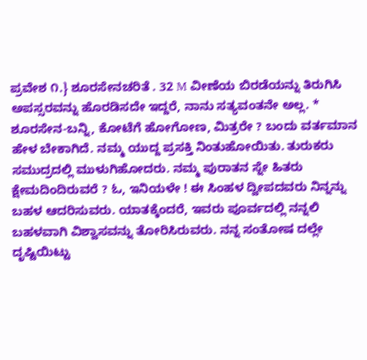ಪ್ರವೇಶ ೧.} ಶೂರಸೇನಚರಿತೆ . 32 M ವೀಣೆಯ ಬಿರಡೆಯನ್ನು ತಿರುಗಿಸಿ ಅಪಸ್ಸರವನ್ನು ಹೊರಡಿಸದೇ ಇದ್ದರೆ, ನಾನು ಸತ್ಯವಂತನೇ ಅಲ್ಲ. * ಶೂರಸೇನ-ಬನ್ನಿ, ಕೋಟೆಗೆ ಹೋಗೋಣ, ಮಿತ್ರರೇ ? ಬಂದು ವರ್ತಮಾನ ಹೇಳ ಬೇಕಾಗಿದೆ. ನಮ್ಮ ಯುದ್ದ ಪ್ರಸಕ್ತಿ ನಿಂತುಹೋಯಿತು. ತುರುಕರು ಸಮುದ್ರದಲ್ಲಿ ಮುಳುಗಿಹೋದರು. ನಮ್ಮ ಪುರಾತನ ಸ್ನೇ ಹಿತರು ಕ್ಷೇಮದಿಂದಿರುವರೆ ? ಓ, ಇನಿಯಳೇ ! ಈ ಸಿಂಹಳ ದ್ವೀಪದವರು ನಿನ್ನನ್ನು ಬಹಳ ಆದರಿಸುವರು. ಯಾತಕ್ಕೆಂದರೆ, ಇವರು ಪೂರ್ವದಲ್ಲಿ ನನ್ನಲಿ ಬಹಳವಾಗಿ ವಿಶ್ವಾಸವನ್ನು ತೋರಿಸಿರುವರು. ನನ್ನ ಸಂತೋಷ ದಲ್ಲೇ ದೃಷ್ಟಿಯಿಟ್ಟು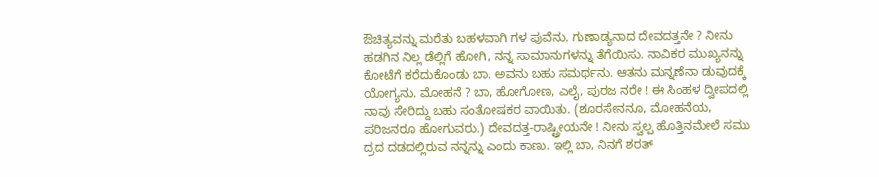ಔಚಿತ್ಯವನ್ನು ಮರೆತು ಬಹಳವಾಗಿ ಗಳ ಪುವೆನು. ಗುಣಾಡ್ಯನಾದ ದೇವದತ್ತನೇ ? ನೀನು ಹಡಗಿನ ನಿಲ್ಲ ಡೆಲ್ಲಿಗೆ ಹೋಗಿ, ನನ್ನ ಸಾಮಾನುಗಳನ್ನು ತೆಗೆಯಿಸು. ನಾವಿಕರ ಮುಖ್ಯನನ್ನು ಕೋಟೆಗೆ ಕರೆದುಕೊಂಡು ಬಾ. ಅವನು ಬಹು ಸಮರ್ಥನು. ಆತನು ಮನ್ನಣೆನಾ ಡುವುದಕ್ಕೆ ಯೋಗ್ಯನು. ಮೋಹನೆ ? ಬಾ, ಹೋಗೋಣ, ಎಲೈ, ಪುರಜ ನರೇ ! ಈ ಸಿಂಹಳ ದ್ವೀಪದಲ್ಲಿ ನಾವು ಸೇರಿದ್ದು ಬಹು ಸಂತೋಷಕರ ವಾಯಿತು. (ಶೂರಸೇನನೂ, ಮೋಹನೆಯ, ಪರಿಜನರೂ ಹೋಗುವರು.) ದೇವದತ್ತ-ರಾಷ್ಟ್ರೀಯನೇ ! ನೀನು ಸ್ವಲ್ಪ ಹೊತ್ತಿನಮೇಲೆ ಸಮು ದ್ರದ ದಡದಲ್ಲಿರುವ ನನ್ನನ್ನು ಎಂದು ಕಾಣು. ಇಲ್ಲಿ ಬಾ, ನಿನಗೆ ಶರತ್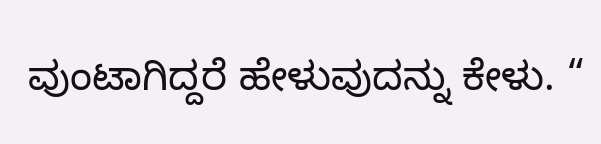ವುಂಟಾಗಿದ್ದರೆ ಹೇಳುವುದನ್ನು ಕೇಳು. “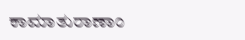ಕಾಮಾತುರಾಣಾಂ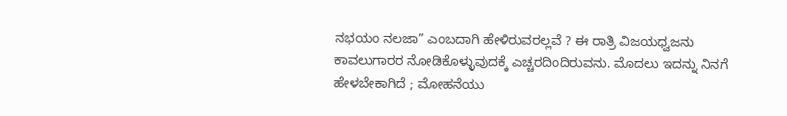ನಭಯಂ ನಲಜಾ” ಎಂಬದಾಗಿ ಹೇಳಿರುವರಲ್ಲವೆ ? ಈ ರಾತ್ರಿ ವಿಜಯಧ್ವಜನು ಕಾವಲುಗಾರರ ನೋಡಿಕೊಳ್ಳುವುದಕ್ಕೆ ಎಚ್ಚರದಿಂದಿರುವನು. ಮೊದಲು ಇದನ್ನು ನಿನಗೆ ಹೇಳಬೇಕಾಗಿದೆ ; ಮೋಹನೆಯು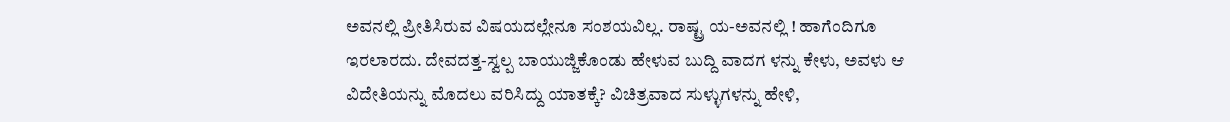ಅವನಲ್ಲಿ ಪ್ರೀತಿಸಿರುವ ವಿಷಯದಲ್ಲೇನೂ ಸಂಶಯವಿಲ್ಲ. ರಾಷ್ಟ್ರ ಯ-ಅವನಲ್ಲಿ ! ಹಾಗೆಂದಿಗೂ ಇರಲಾರದು. ದೇವದತ್ತ-ಸ್ವಲ್ಪ ಬಾಯುಜ್ಜಿಕೊಂಡು ಹೇಳುವ ಬುದ್ದಿ ವಾದಗ ಳನ್ನು ಕೇಳು, ಅವಳು ಆ ವಿದೇತಿಯನ್ನು ಮೊದಲು ವರಿಸಿದ್ದು ಯಾತಕ್ಕೆ? ವಿಚಿತ್ರವಾದ ಸುಳ್ಳುಗಳನ್ನು ಹೇಳಿ,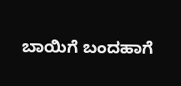ಬಾಯಿಗೆ ಬಂದಹಾಗೆ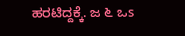ಹರಟಿದ್ದಕ್ಕೆ. ಜ ೬ ಒs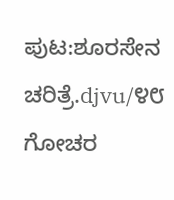ಪುಟ:ಶೂರಸೇನ ಚರಿತ್ರೆ.djvu/೪೮
ಗೋಚರ